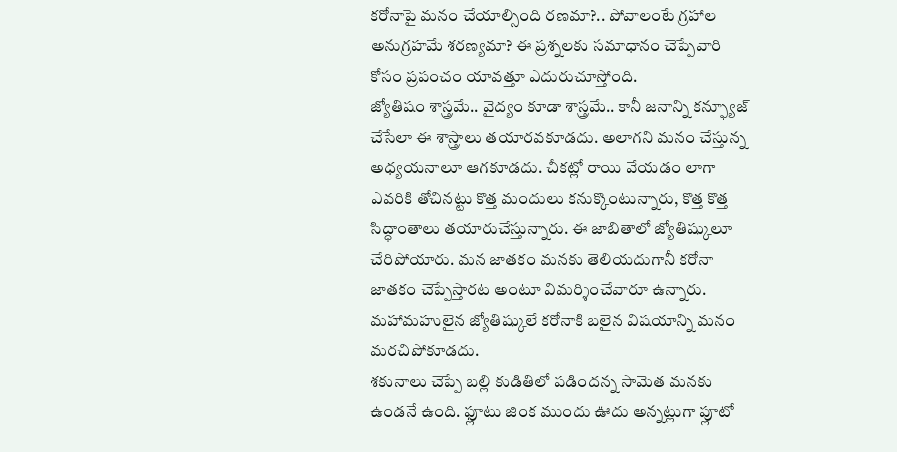కరోనాపై మనం చేయాల్సింది రణమా?.. పోవాలంటే గ్రహాల అనుగ్రహమే శరణ్యమా? ఈ ప్రశ్నలకు సమాధానం చెప్పేవారి కోసం ప్రపంచం యావత్తూ ఎదురుచూస్తోంది.
జ్యోతిషం శాస్త్రమే.. వైద్యం కూడా శాస్త్రమే.. కానీ జనాన్ని కన్ఫ్యూజ్ చేసేలా ఈ శాస్త్రాలు తయారవకూడదు. అలాగని మనం చేస్తున్న అధ్యయనాలూ ఆగకూడదు. చీకట్లో రాయి వేయడం లాగా ఎవరికి తోచినట్టు కొత్త మందులు కనుక్కొంటున్నారు, కొత్త కొత్త సిద్ధాంతాలు తయారుచేస్తున్నారు. ఈ జాబితాలో జ్యోతిష్కులూ చేరిపోయారు. మన జాతకం మనకు తెలియదుగానీ కరోనా జాతకం చెప్పేస్తారట అంటూ విమర్శించేవారూ ఉన్నారు. మహామహులైన జ్యోతిష్కులే కరోనాకి బలైన విషయాన్ని మనం మరచిపోకూడదు.
శకునాలు చెప్పే బల్లి కుడితిలో పడిందన్న సామెత మనకు ఉండనే ఉంది. ఫ్లూటు జింక ముందు ఊదు అన్నట్లుగా ప్లూటో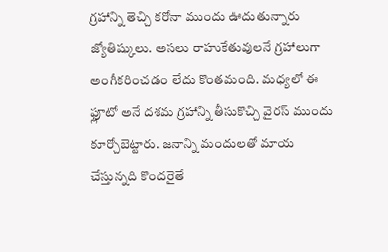గ్రహాన్ని తెచ్చి కరోనా ముందు ఊదుతున్నారు జ్యోతిష్కులు. అసలు రాహుకేతువులనే గ్రహాలుగా అంగీకరించడం లేదు కొంతమంది. మధ్యలో ఈ ఫ్లూటో అనే దశమ గ్రహాన్ని తీసుకొచ్చి వైరస్ ముందు కూర్చోబెట్టారు. జనాన్ని మందులతో మాయ చేస్తున్నది కొందరైతే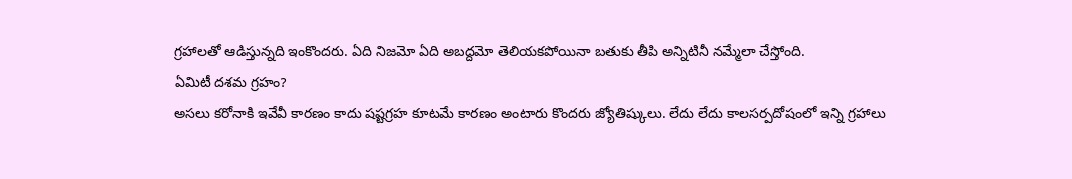గ్రహాలతో ఆడిస్తున్నది ఇంకొందరు. ఏది నిజమో ఏది అబద్దమో తెలియకపోయినా బతుకు తీపి అన్నిటినీ నమ్మేలా చేస్తోంది.
ఏమిటీ దశమ గ్రహం?
అసలు కరోనాకి ఇవేవీ కారణం కాదు షష్టగ్రహ కూటమే కారణం అంటారు కొందరు జ్యోతిష్కులు. లేదు లేదు కాలసర్పదోషంలో ఇన్ని గ్రహాలు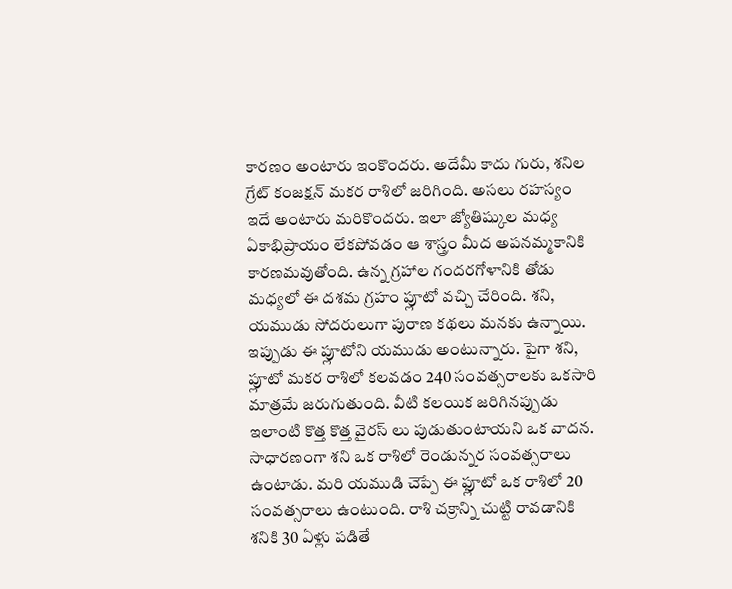కారణం అంటారు ఇంకొందరు. అదేమీ కాదు గురు, శనిల గ్రేట్ కంజక్షన్ మకర రాశిలో జరిగింది. అసలు రహస్యం ఇదే అంటారు మరికొందరు. ఇలా జ్యోతిష్కుల మధ్య ఏకాభిప్రాయం లేకపోవడం ఆ శాస్త్రం మీద అపనమ్మకానికి కారణమవుతోంది. ఉన్న గ్రహాల గందరగోళానికి తోడు మధ్యలో ఈ దశమ గ్రహం ప్లూటో వచ్చి చేరింది. శని, యముడు సోదరులుగా పురాణ కథలు మనకు ఉన్నాయి.
ఇప్పుడు ఈ ప్లూటోని యముడు అంటున్నారు. పైగా శని, ప్లూటో మకర రాశిలో కలవడం 240 సంవత్సరాలకు ఒకసారి మాత్రమే జరుగుతుంది. వీటి కలయిక జరిగినప్పుడు ఇలాంటి కొత్త కొత్త వైరస్ లు పుడుతుంటాయని ఒక వాదన. సాధారణంగా శని ఒక రాశిలో రెండున్నర సంవత్సరాలు ఉంటాడు. మరి యముడి చెప్పే ఈ ఫ్లూటో ఒక రాశిలో 20 సంవత్సరాలు ఉంటుంది. రాశి చక్రాన్ని చుట్టి రావడానికి శనికి 30 ఏళ్లు పడితే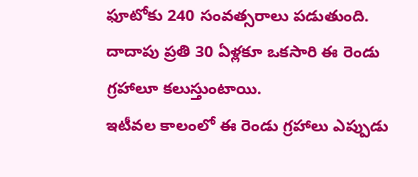ఫూటోకు 240 సంవత్సరాలు పడుతుంది. దాదాపు ప్రతి 30 ఏళ్లకూ ఒకసారి ఈ రెండు గ్రహాలూ కలుస్తుంటాయి.
ఇటీవల కాలంలో ఈ రెండు గ్రహాలు ఎప్పుడు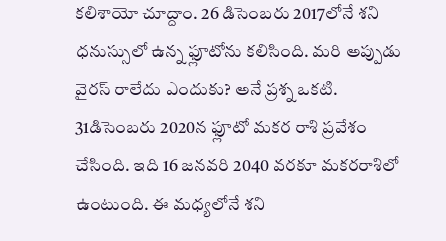కలిశాయో చూద్దాం. 26 డిసెంబరు 2017లోనే శని ధనుస్సులో ఉన్న ఫ్లూటోను కలిసింది. మరి అప్పుడు వైరస్ రాలేదు ఎందుకు? అనే ప్రశ్న ఒకటి. 31డిసెంబరు 2020న ఫ్లూటో మకర రాశి ప్రవేశం చేసింది. ఇది 16 జనవరి 2040 వరకూ మకరరాశిలో ఉంటుంది. ఈ మధ్యలోనే శని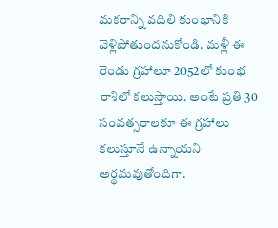మకరాన్ని వదిలి కుంభానికి వెళ్లిపోతుందనుకోండి. మళ్లీ ఈ రెండు గ్రహాలూ 2052లో కుంభ రాశిలో కలుస్తాయి. అంటే ప్రతి 30 సంవత్సరాలకూ ఈ గ్రహాలు కలుస్తూనే ఉన్నాయని అర్థమవుతోందిగా.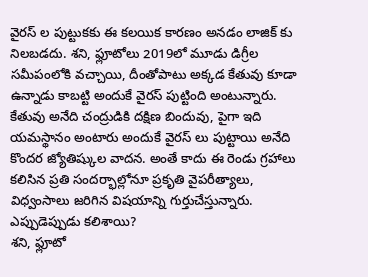వైరస్ ల పుట్టుకకు ఈ కలయిక కారణం అనడం లాజిక్ కు నిలబడదు. శని, ఫ్లూటోలు 2019లో మూడు డిగ్రీల సమీపంలోకి వచ్చాయి, దీంతోపాటు అక్కడ కేతువు కూడా ఉన్నాడు కాబట్టి అందుకే వైరస్ పుట్టింది అంటున్నారు. కేతువు అనేది చంద్రుడికి దక్షిణ బిందువు, పైగా ఇది యమస్థానం అంటారు అందుకే వైరస్ లు పుట్టాయి అనేది కొందర జ్యోతిష్కుల వాదన. అంతే కాదు ఈ రెండు గ్రహాలు కలిసిన ప్రతి సందర్భాల్లోనూ ప్రకృతి వైపరీత్యాలు, విధ్వంసాలు జరిగిన విషయాన్ని గుర్తుచేస్తున్నారు.
ఎప్పుడెప్పుడు కలిశాయి?
శని, ఫ్లూటో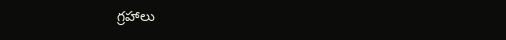గ్రహాలు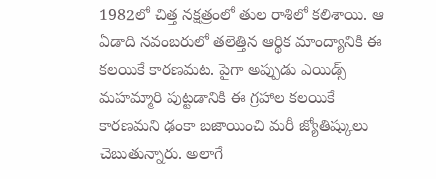1982లో చిత్త నక్షత్రంలో తుల రాశిలో కలిశాయి. ఆ ఏడాది నవంబరులో తలెత్తిన ఆర్థిక మాంద్యానికి ఈ కలయికే కారణమట. పైగా అప్పుడు ఎయిడ్స్ మహమ్మారి పుట్టడానికి ఈ గ్రహాల కలయికే కారణమని ఢంకా బజాయించి మరీ జ్యోతిష్కులు చెబుతున్నారు. అలాగే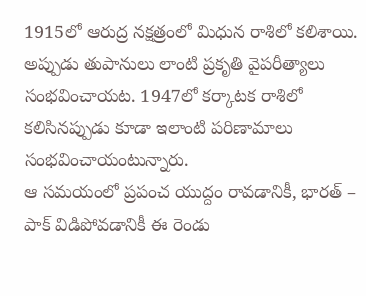1915లో ఆరుద్ర నక్షత్రంలో మిధున రాశిలో కలిశాయి. అప్పుడు తుపానులు లాంటి ప్రకృతి వైపరీత్యాలు సంభవించాయట. 1947లో కర్కాటక రాశిలో కలిసినప్పుడు కూడా ఇలాంటి పరిణామాలు సంభవించాయంటున్నారు.
ఆ సమయంలో ప్రపంచ యుద్దం రావడానికీ, భారత్ – పాక్ విడిపోవడానికీ ఈ రెండు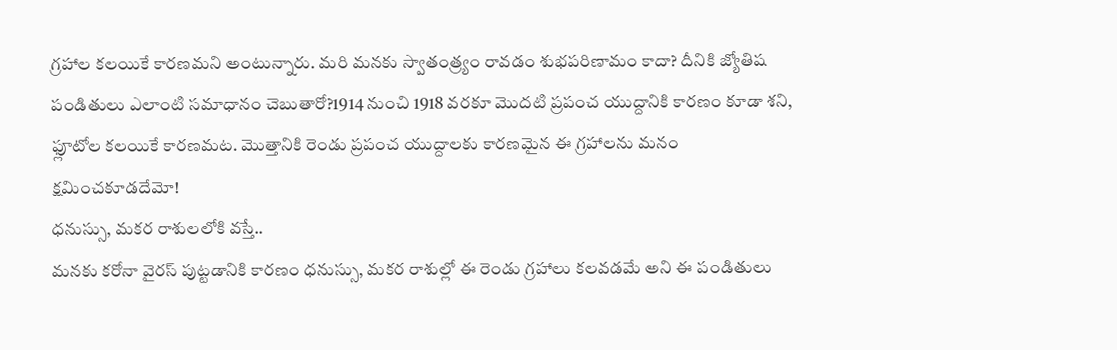గ్రహాల కలయికే కారణమని అంటున్నారు. మరి మనకు స్వాతంత్ర్యం రావడం శుభపరిణామం కాదా? దీనికి జ్యోతిష పండితులు ఎలాంటి సమాధానం చెబుతారో?1914 నుంచి 1918 వరకూ మొదటి ప్రపంచ యుద్దానికి కారణం కూడా శని, ఫ్లూటోల కలయికే కారణమట. మొత్తానికి రెండు ప్రపంచ యుద్దాలకు కారణమైన ఈ గ్రహాలను మనం క్షమించకూడదేమో!
ధనుస్సు, మకర రాశులలోకి వస్తే..
మనకు కరోనా వైరస్ పుట్టడానికి కారణం ధనుస్సు, మకర రాశుల్లో ఈ రెండు గ్రహాలు కలవడమే అని ఈ పండితులు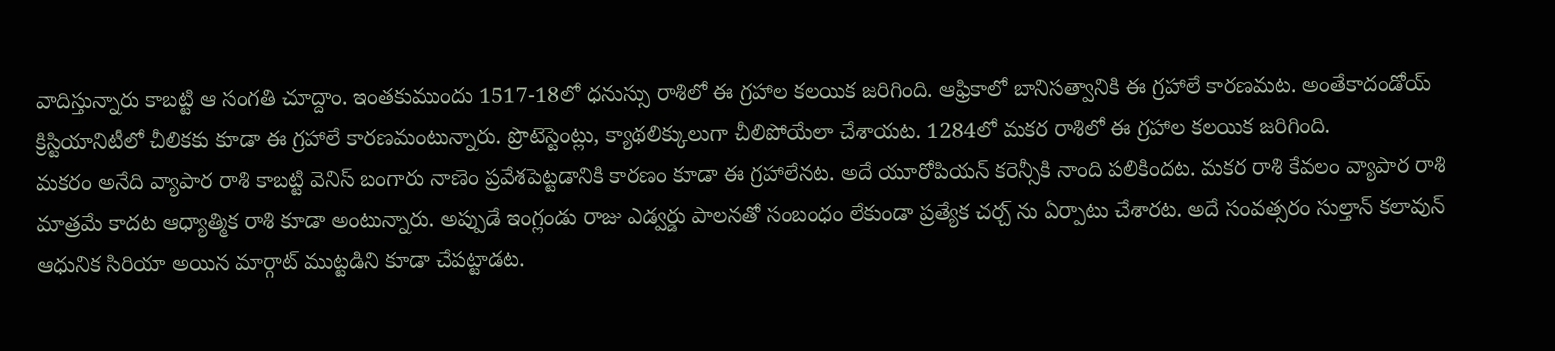వాదిస్తున్నారు కాబట్టి ఆ సంగతి చూద్దాం. ఇంతకుముందు 1517-18లో ధనుస్సు రాశిలో ఈ గ్రహాల కలయిక జరిగింది. ఆఫ్రికాలో బానిసత్వానికి ఈ గ్రహాలే కారణమట. అంతేకాదండోయ్ క్రిస్టియానిటీలో చీలికకు కూడా ఈ గ్రహాలే కారణమంటున్నారు. ప్రొటెస్టెంట్లు, క్యాథలిక్కులుగా చీలిపోయేలా చేశాయట. 1284లో మకర రాశిలో ఈ గ్రహాల కలయిక జరిగింది.
మకరం అనేది వ్యాపార రాశి కాబట్టి వెనిస్ బంగారు నాణెం ప్రవేశపెట్టడానికి కారణం కూడా ఈ గ్రహాలేనట. అదే యూరోపియన్ కరెన్సీకి నాంది పలికిందట. మకర రాశి కేవలం వ్యాపార రాశి మాత్రమే కాదట ఆధ్యాత్మిక రాశి కూడా అంటున్నారు. అప్పుడే ఇంగ్లండు రాజు ఎడ్వర్డు పాలనతో సంబంధం లేకుండా ప్రత్యేక చర్చ్ ను ఏర్పాటు చేశారట. అదే సంవత్సరం సుల్తాన్ కలావున్ ఆధునిక సిరియా అయిన మార్గాట్ ముట్టడిని కూడా చేపట్టాడట.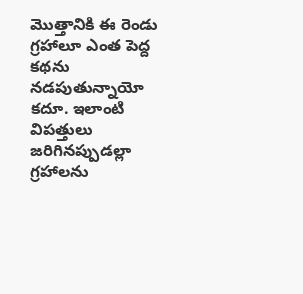మొత్తానికి ఈ రెండు గ్రహాలూ ఎంత పెద్ద కథను నడపుతున్నాయో కదూ. ఇలాంటి విపత్తులు జరిగినప్పుడల్లా గ్రహాలను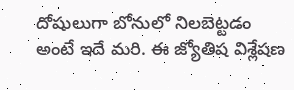దోషులుగా బోనులో నిలబెట్టడం అంటే ఇదే మరి. ఈ జ్యోతిష విశ్లేషణ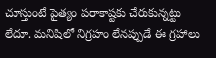చూస్తుంటే పైత్యం పరాకాష్టకు చేరుకున్నట్టు లేదూ. మనిషిలో నిగ్రహం లేనప్పుడే ఈ గ్రహాలు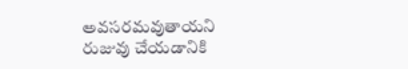అవసరమవుతాయని రుజువు చేయడానికి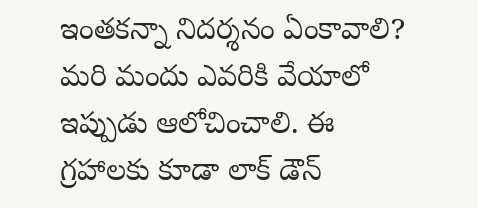ఇంతకన్నా నిదర్శనం ఏంకావాలి? మరి మందు ఎవరికి వేయాలో ఇప్పుడు ఆలోచించాలి. ఈ గ్రహాలకు కూడా లాక్ డౌన్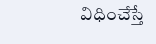విధించేస్తే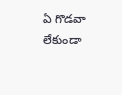ఏ గొడవా లేకుండా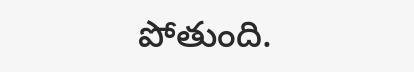పోతుంది.